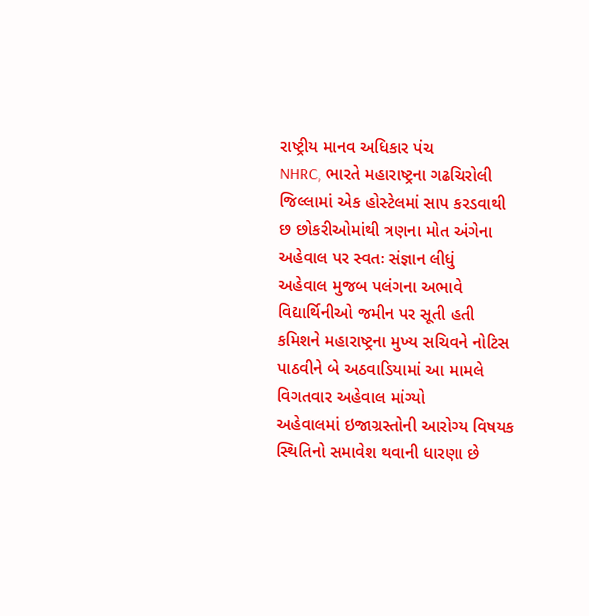રાષ્ટ્રીય માનવ અધિકાર પંચ
NHRC, ભારતે મહારાષ્ટ્રના ગઢચિરોલી જિલ્લામાં એક હોસ્ટેલમાં સાપ કરડવાથી છ છોકરીઓમાંથી ત્રણના મોત અંગેના અહેવાલ પર સ્વતઃ સંજ્ઞાન લીધું
અહેવાલ મુજબ પલંગના અભાવે વિદ્યાર્થિનીઓ જમીન પર સૂતી હતી
કમિશને મહારાષ્ટ્રના મુખ્ય સચિવને નોટિસ પાઠવીને બે અઠવાડિયામાં આ મામલે વિગતવાર અહેવાલ માંગ્યો
અહેવાલમાં ઇજાગ્રસ્તોની આરોગ્ય વિષયક સ્થિતિનો સમાવેશ થવાની ધારણા છે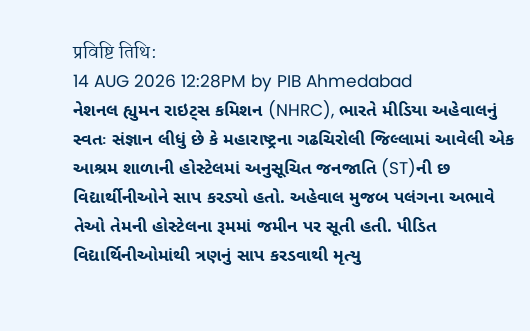प्रविष्टि तिथि:
14 AUG 2026 12:28PM by PIB Ahmedabad
નેશનલ હ્યુમન રાઇટ્સ કમિશન (NHRC), ભારતે મીડિયા અહેવાલનું સ્વતઃ સંજ્ઞાન લીધું છે કે મહારાષ્ટ્રના ગઢચિરોલી જિલ્લામાં આવેલી એક આશ્રમ શાળાની હોસ્ટેલમાં અનુસૂચિત જનજાતિ (ST)ની છ વિદ્યાર્થીનીઓને સાપ કરડ્યો હતો. અહેવાલ મુજબ પલંગના અભાવે તેઓ તેમની હોસ્ટેલના રૂમમાં જમીન પર સૂતી હતી. પીડિત વિદ્યાર્થિનીઓમાંથી ત્રણનું સાપ કરડવાથી મૃત્યુ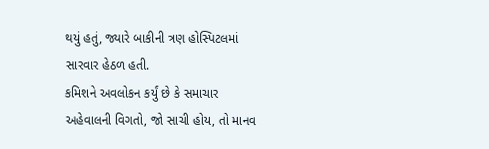થયું હતું, જ્યારે બાકીની ત્રણ હોસ્પિટલમાં સારવાર હેઠળ હતી.
કમિશને અવલોકન કર્યું છે કે સમાચાર અહેવાલની વિગતો, જો સાચી હોય, તો માનવ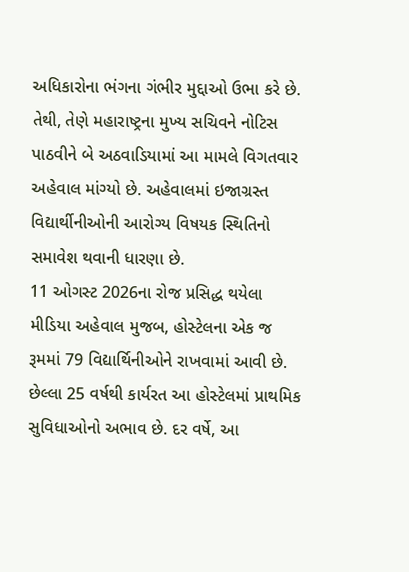અધિકારોના ભંગના ગંભીર મુદ્દાઓ ઉભા કરે છે. તેથી, તેણે મહારાષ્ટ્રના મુખ્ય સચિવને નોટિસ પાઠવીને બે અઠવાડિયામાં આ મામલે વિગતવાર અહેવાલ માંગ્યો છે. અહેવાલમાં ઇજાગ્રસ્ત વિદ્યાર્થીનીઓની આરોગ્ય વિષયક સ્થિતિનો સમાવેશ થવાની ધારણા છે.
11 ઓગસ્ટ 2026ના રોજ પ્રસિદ્ધ થયેલા મીડિયા અહેવાલ મુજબ, હોસ્ટેલના એક જ રૂમમાં 79 વિદ્યાર્થિનીઓને રાખવામાં આવી છે. છેલ્લા 25 વર્ષથી કાર્યરત આ હોસ્ટેલમાં પ્રાથમિક સુવિધાઓનો અભાવ છે. દર વર્ષે, આ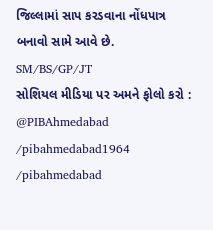જિલ્લામાં સાપ કરડવાના નોંધપાત્ર બનાવો સામે આવે છે.
SM/BS/GP/JT
સોશિયલ મીડિયા પર અમને ફોલો કરો :
@PIBAhmedabad
/pibahmedabad1964
/pibahmedabad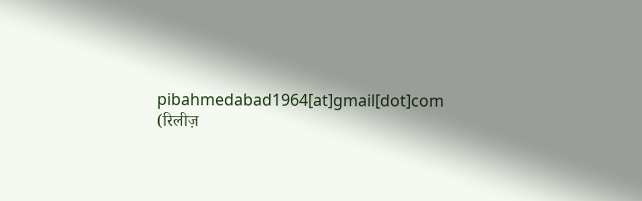pibahmedabad1964[at]gmail[dot]com
(रिलीज़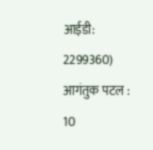आईडी: 2299360)
आगंतुक पटल : 10